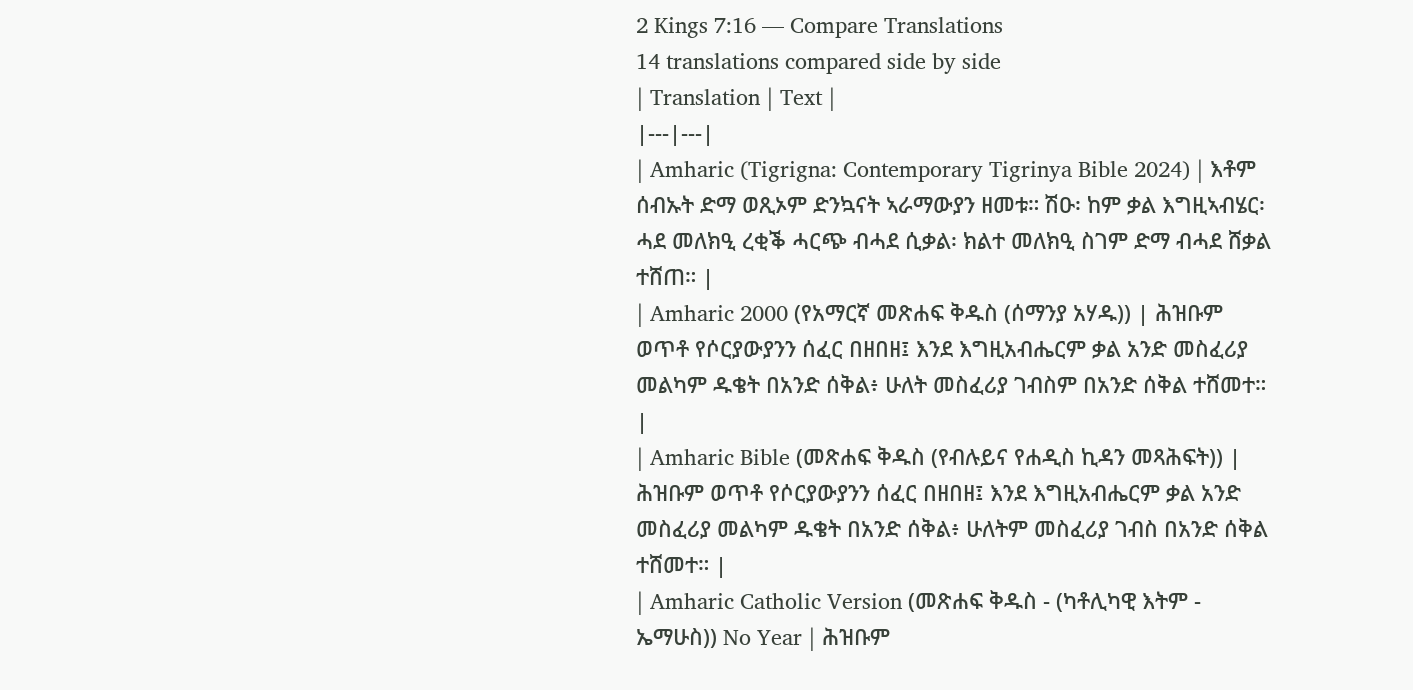2 Kings 7:16 — Compare Translations
14 translations compared side by side
| Translation | Text |
|---|---|
| Amharic (Tigrigna: Contemporary Tigrinya Bible 2024) | እቶም ሰብኡት ድማ ወጺኦም ድንኳናት ኣራማውያን ዘመቱ። ሽዑ፡ ከም ቃል እግዚኣብሄር፡ ሓደ መለክዒ ረቂቕ ሓርጭ ብሓደ ሲቃል፡ ክልተ መለክዒ ስገም ድማ ብሓደ ሸቃል ተሸጠ። |
| Amharic 2000 (የአማርኛ መጽሐፍ ቅዱስ (ሰማንያ አሃዱ)) | ሕዝቡም ወጥቶ የሶርያውያንን ሰፈር በዘበዘ፤ እንደ እግዚአብሔርም ቃል አንድ መስፈሪያ መልካም ዱቄት በአንድ ሰቅል፥ ሁለት መስፈሪያ ገብስም በአንድ ሰቅል ተሸመተ። |
| Amharic Bible (መጽሐፍ ቅዱስ (የብሉይና የሐዲስ ኪዳን መጻሕፍት)) | ሕዝቡም ወጥቶ የሶርያውያንን ሰፈር በዘበዘ፤ እንደ እግዚአብሔርም ቃል አንድ መስፈሪያ መልካም ዱቄት በአንድ ሰቅል፥ ሁለትም መስፈሪያ ገብስ በአንድ ሰቅል ተሸመተ። |
| Amharic Catholic Version (መጽሐፍ ቅዱስ - (ካቶሊካዊ እትም - ኤማሁስ)) No Year | ሕዝቡም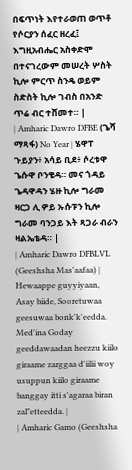በፍጥነት እየተራወጠ ወጥቶ የሶርያን ሰፈር ዘረፈ፤ እግዚአብሔር አስቀድሞ በተናገረውም መሠረት ሦስት ኪሎ ምርጥ ስንዴ ወይም ስድስት ኪሎ ገብስ በአንድ ጥሬ ብር ተሸመተ። |
| Amharic Dawro DFBE (ጌሻ ማጻፋ) No Year | ሄዋፐ ጉይያን፥ አሳይ ቢደ፥ ሶረቱዋ ጌሱዋ ቦንቄዳ። መና ጎዳይ ጌዳዋዳን ሄዙ ኪሎ ግራመ ዛርጋ ሊ ዎይ ኡሱፑን ኪሎ ግራመ ባንጋይ እት ጻጋራ ብራን ዛልኤቴዳ። |
| Amharic Dawro DFBLVL (Geeshsha Mas'aafaa) | Hewaappe guyyiyaan, Asay biide, Sooretuwaa geesuwaa bonk'k'eedda. Med'ina Goday geeddawaadan heezzu kiilo giraame zarggaa d'iilii woy usuppun kiilo giraame banggay itti s'agaraa biran zal"etteedda. |
| Amharic Gamo (Geeshsha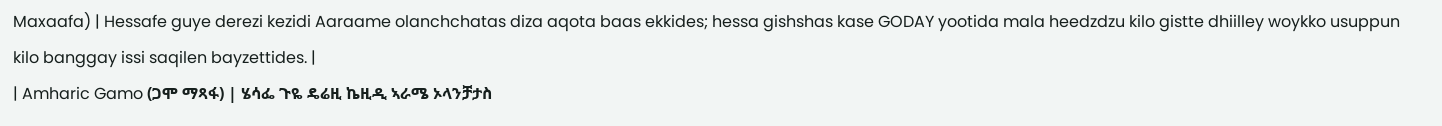Maxaafa) | Hessafe guye derezi kezidi Aaraame olanchchatas diza aqota baas ekkides; hessa gishshas kase GODAY yootida mala heedzdzu kilo gistte dhiilley woykko usuppun kilo banggay issi saqilen bayzettides. |
| Amharic Gamo (ጋሞ ማጻፋ) | ሄሳፌ ጉዬ ዴሬዚ ኬዚዲ ኣራሜ ኦላንቻታስ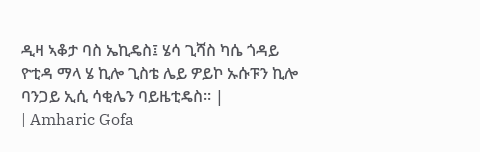ዲዛ ኣቆታ ባስ ኤኪዴስ፤ ሄሳ ጊሻስ ካሴ ጎዳይ ዮቲዳ ማላ ሄ ኪሎ ጊስቴ ሌይ ዎይኮ ኡሱፑን ኪሎ ባንጋይ ኢሲ ሳቂሌን ባይዜቲዴስ። |
| Amharic Gofa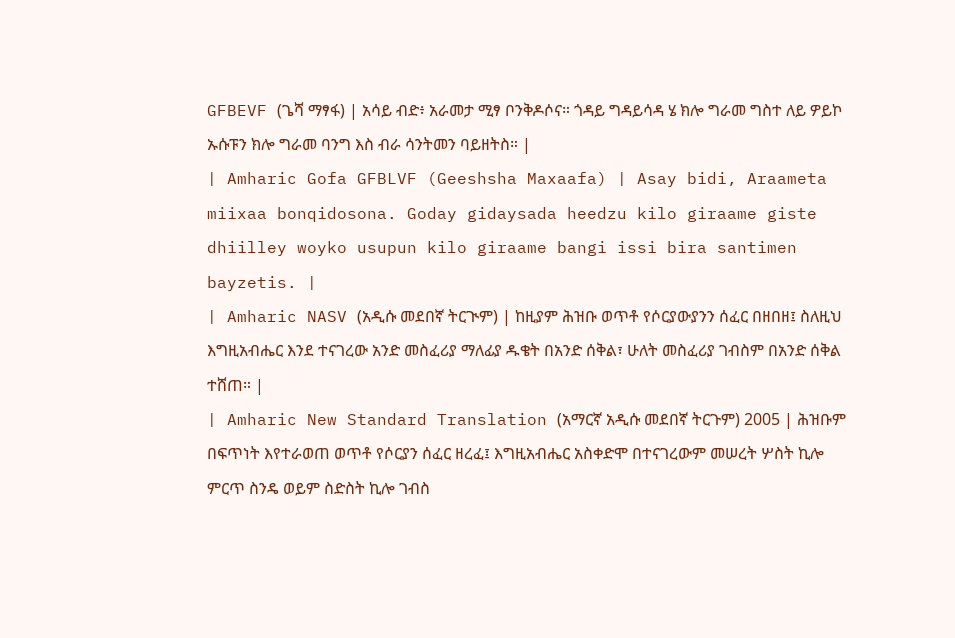GFBEVF (ጌሻ ማፃፋ) | አሳይ ብድ፥ አራመታ ሚፃ ቦንቅዶሶና። ጎዳይ ግዳይሳዳ ሄ ክሎ ግራመ ግስተ ለይ ዎይኮ ኡሱፑን ክሎ ግራመ ባንግ እስ ብራ ሳንትመን ባይዘትስ። |
| Amharic Gofa GFBLVF (Geeshsha Maxaafa) | Asay bidi, Araameta miixaa bonqidosona. Goday gidaysada heedzu kilo giraame giste dhiilley woyko usupun kilo giraame bangi issi bira santimen bayzetis. |
| Amharic NASV (አዲሱ መደበኛ ትርጒም) | ከዚያም ሕዝቡ ወጥቶ የሶርያውያንን ሰፈር በዘበዘ፤ ስለዚህ እግዚአብሔር እንደ ተናገረው አንድ መስፈሪያ ማለፊያ ዱቄት በአንድ ሰቅል፣ ሁለት መስፈሪያ ገብስም በአንድ ሰቅል ተሸጠ። |
| Amharic New Standard Translation (አማርኛ አዲሱ መደበኛ ትርጉም) 2005 | ሕዝቡም በፍጥነት እየተራወጠ ወጥቶ የሶርያን ሰፈር ዘረፈ፤ እግዚአብሔር አስቀድሞ በተናገረውም መሠረት ሦስት ኪሎ ምርጥ ስንዴ ወይም ስድስት ኪሎ ገብስ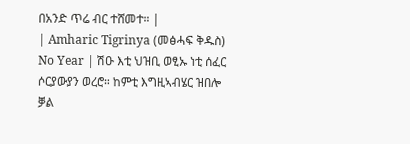በአንድ ጥሬ ብር ተሸመተ። |
| Amharic Tigrinya (መፅሓፍ ቅዱስ) No Year | ሽዑ እቲ ህዝቢ ወፂኡ ነቲ ሰፈር ሶርያውያን ወረሮ። ከምቲ እግዚኣብሄር ዝበሎ ቓል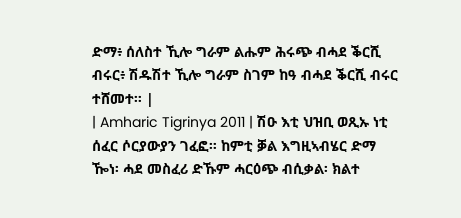ድማ፥ ሰለስተ ኺሎ ግራም ልሑም ሕሩጭ ብሓደ ቕርሺ ብሩር፥ ሽዱሽተ ኺሎ ግራም ስገም ከዓ ብሓደ ቕርሺ ብሩር ተሸመተ። |
| Amharic Tigrinya 2011 | ሽዑ እቲ ህዝቢ ወጺኡ ነቲ ሰፈር ሶርያውያን ገፈፎ። ከምቲ ቓል እግዚኣብሄር ድማ ዀነ፡ ሓደ መስፈሪ ድኹም ሓርዕጭ ብሲቃል፡ ክልተ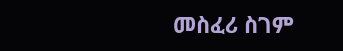መስፈሪ ስገም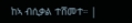ከኣ ብሲቃል ተሸመተ። |